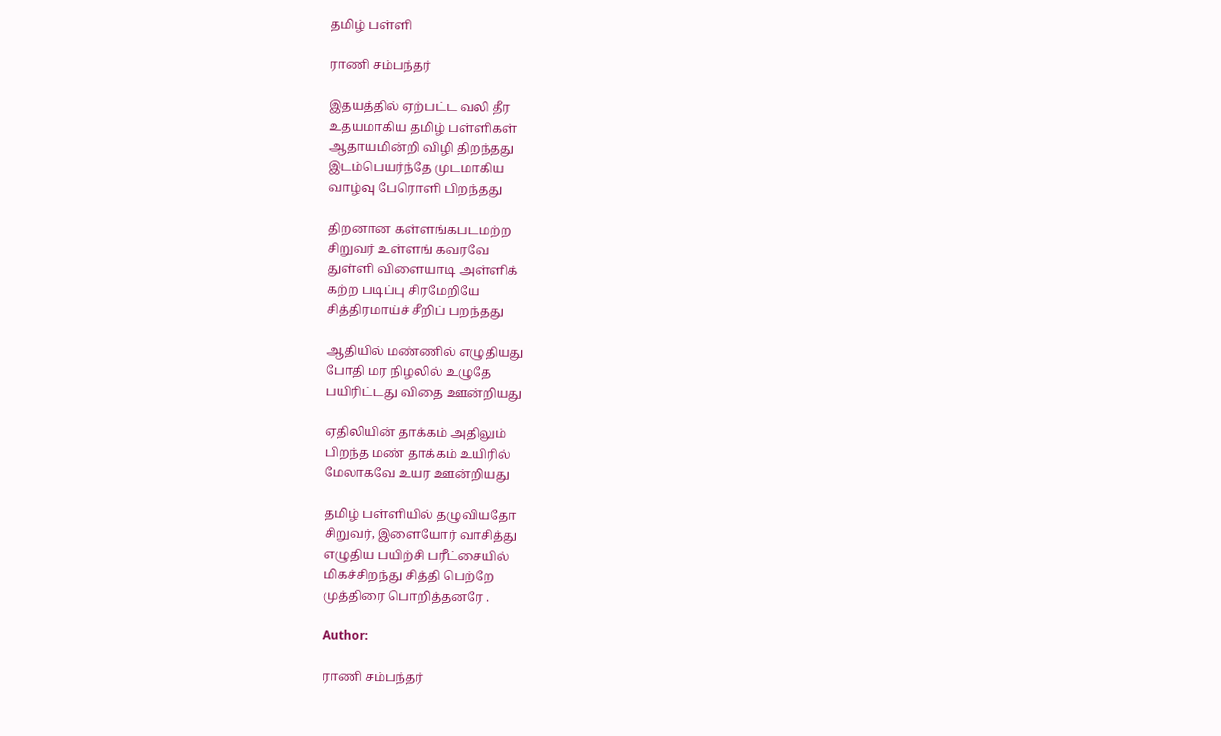தமிழ் பள்ளி

ராணி சம்பந்தர்

இதயத்தில் ஏற்பட்ட வலி தீர
உதயமாகிய தமிழ் பள்ளிகள்
ஆதாயமின்றி விழி திறந்தது
இடம்பெயர்ந்தே முடமாகிய
வாழ்வு பேரொளி பிறந்தது

திறனான கள்ளங்கபடமற்ற
சிறுவர் உள்ளங் கவரவே
துள்ளி விளையாடி அள்ளிக்
கற்ற படிப்பு சிரமேறியே
சித்திரமாய்ச் சீறிப் பறந்தது

ஆதியில் மண்ணில் எழுதியது
போதி மர நிழலில் உழுதே
பயிரிட்டது விதை ஊன்றியது

ஏதிலியின் தாக்கம் அதிலும்
பிறந்த மண் தாக்கம் உயிரில்
மேலாகவே உயர ஊன்றியது

தமிழ் பள்ளியில் தழுவியதோ
சிறுவர், இளையோர் வாசித்து
எழுதிய பயிற்சி பரீட்சையில்
மிகச்சிறந்து சித்தி பெற்றே
முத்திரை பொறித்தனரே .

Author:

ராணி சம்பந்தர்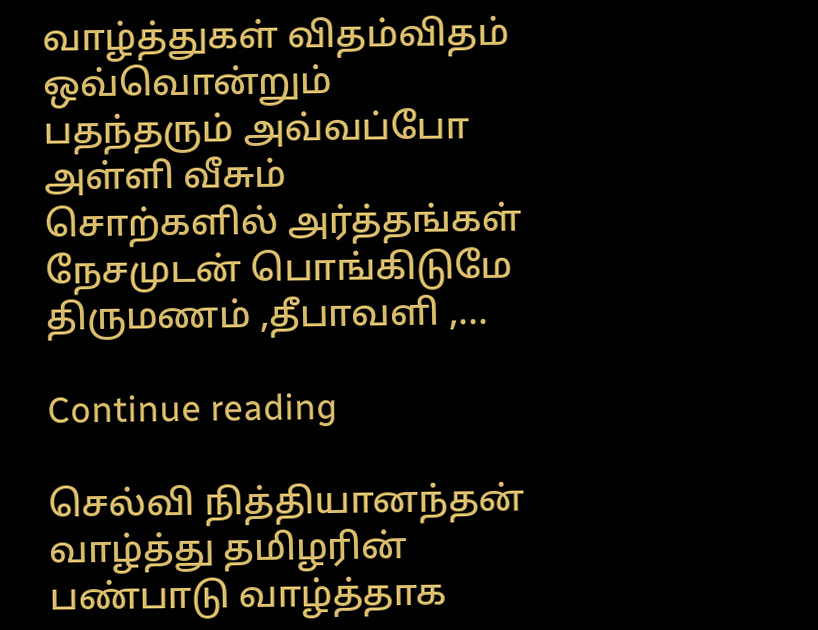வாழ்த்துகள் விதம்விதம் ஒவ்வொன்றும் பதந்தரும் அவ்வப்போ அள்ளி வீசும் சொற்களில் அர்த்தங்கள் நேசமுடன் பொங்கிடுமே திருமணம் ,தீபாவளி ,...

Continue reading

செல்வி நித்தியானந்தன் வாழ்த்து தமிழரின் பண்பாடு வாழ்த்தாக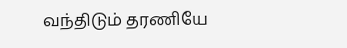வந்திடும் தரணியே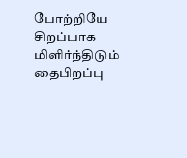போற்றியே சிறப்பாக மிளிர்ந்திடும் தைபிறப்பு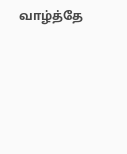வாழ்த்தே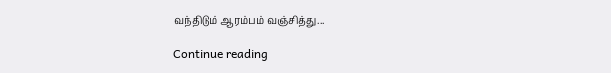வந்திடும் ஆரம்பம் வஞ்சித்து...

Continue reading